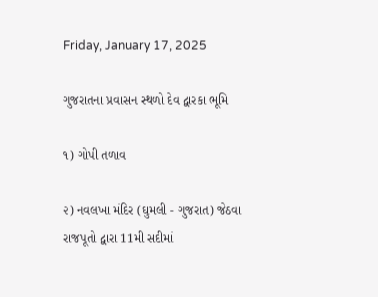Friday, January 17, 2025

ગુજરાતના પ્રવાસન સ્થળો દેવ દ્વારકા ભૂમિ

૧) ગોપી તળાવ

૨) નવલખા મંદિર (ઘુમલી - ગુજરાત) જેઠવા રાજપૂતો દ્વારા 11મી સદીમાં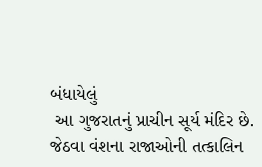બંધાયેલું
 આ ગુજરાતનું પ્રાચીન સૂર્ય મંદિર છે.
જેઠવા વંશના રાજાઓની તત્કાલિન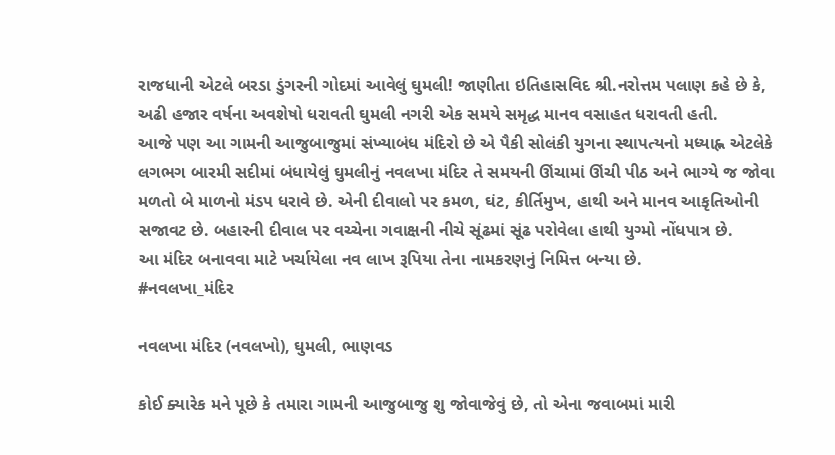રાજધાની એટલે બરડા ડુંગરની ગોદમાં આવેલું ઘુમલી! જાણીતા ઇતિહાસવિદ શ્રી.નરોત્તમ પલાણ કહે છે કે, અઢી હજાર વર્ષના અવશેષો ધરાવતી ઘુમલી નગરી એક સમયે સમૃદ્ધ માનવ વસાહત ધરાવતી હતી.
આજે પણ આ ગામની આજુબાજુમાં સંખ્યાબંધ મંદિરો છે એ પૈકી સોલંકી યુગના સ્થાપત્યનો મધ્યાહ્ન એટલેકે લગભગ બારમી સદીમાં બંધાયેલું ઘુમલીનું નવલખા મંદિર તે સમયની ઊંચામાં ઊંચી પીઠ અને ભાગ્યે જ જોવા મળતો બે માળનો મંડપ ધરાવે છે. એની દીવાલો પર કમળ, ઘંટ, કીર્તિમુખ, હાથી અને માનવ આકૃતિઓની સજાવટ છે. બહારની દીવાલ પર વચ્ચેના ગવાક્ષની નીચે સૂંઢમાં સૂંઢ પરોવેલા હાથી યુગ્મો નોંધપાત્ર છે.
આ મંદિર બનાવવા માટે ખર્ચાયેલા નવ લાખ રૂપિયા તેના નામકરણનું નિમિત્ત બન્યા છે.
#નવલખા_મંદિર

નવલખા મંદિર (નવલખો), ઘુમલી, ભાણવડ

કોઈ ક્યારેક મને પૂછે કે તમારા ગામની આજુબાજુ શુ જોવાજેવું છે, તો એના જવાબમાં મારી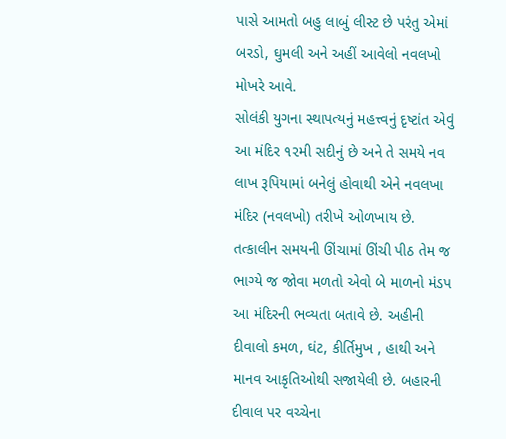પાસે આમતો બહુ લાબું લીસ્ટ છે પરંતુ એમાં બરડો, ઘુમલી અને અહીં આવેલો નવલખો મોખરે આવે.
સોલંકી યુગના સ્થાપત્યનું મહત્ત્વનું દૃષ્ટાંત એવું આ મંદિર ૧૨મી સદીનું છે અને તે સમયે નવ લાખ રૂપિયામાં બનેલું હોવાથી એને નવલખા મંદિર (નવલખો) તરીખે ઓળખાય છે.
તત્કાલીન સમયની ઊંચામાં ઊંચી પીઠ તેમ જ ભાગ્યે જ જોવા મળતો એવો બે માળનો મંડપ આ મંદિરની ભવ્યતા બતાવે છે. અહીની દીવાલો કમળ, ઘંટ, કીર્તિમુખ , હાથી અને માનવ આકૃતિઓથી સજાયેલી છે. બહારની દીવાલ પર વચ્ચેના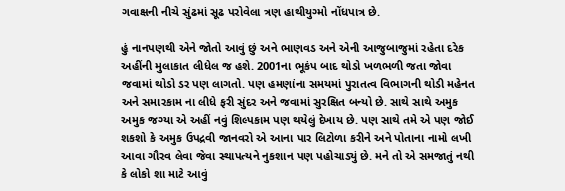ગવાક્ષની નીચે સુંઢમાં સૂઢ પરોવેલા ત્રણ હાથીયુગ્મો નોંધપાત્ર છે.

હું નાનપણથી એને જોતો આવું છું અને ભાણવડ અને એની આજુબાજુમાં રહેતા દરેક અહીંની મુલાકાત લીધેલ જ હશે. 2001ના ભૂકંપ બાદ થોડો ખળભળી જતા જોવા જવામાં થોડો ડર પણ લાગતો. પણ હમણાંના સમયમાં પુરાતત્વ વિભાગની થોડી મહેનત અને સમારકામ ના લીધે ફરી સુંદર અને જવામાં સુરક્ષિત બન્યો છે. સાથે સાથે અમુક અમુક જગ્યા એ અહીં નવું શિલ્પકામ પણ થયેલું દેખાય છે. પણ સાથે તમે એ પણ જોઈ શકશો કે અમુક ઉપદ્રવી જાનવરો એ આના પાર લિટોળા કરીને અને પોતાના નામો લખી આવા ગૌરવ લેવા જેવા સ્થાપત્યને નુકશાન પણ પહોચાડ્યું છે. મને તો એ સમજાતું નથી કે લોકો શા માટે આવું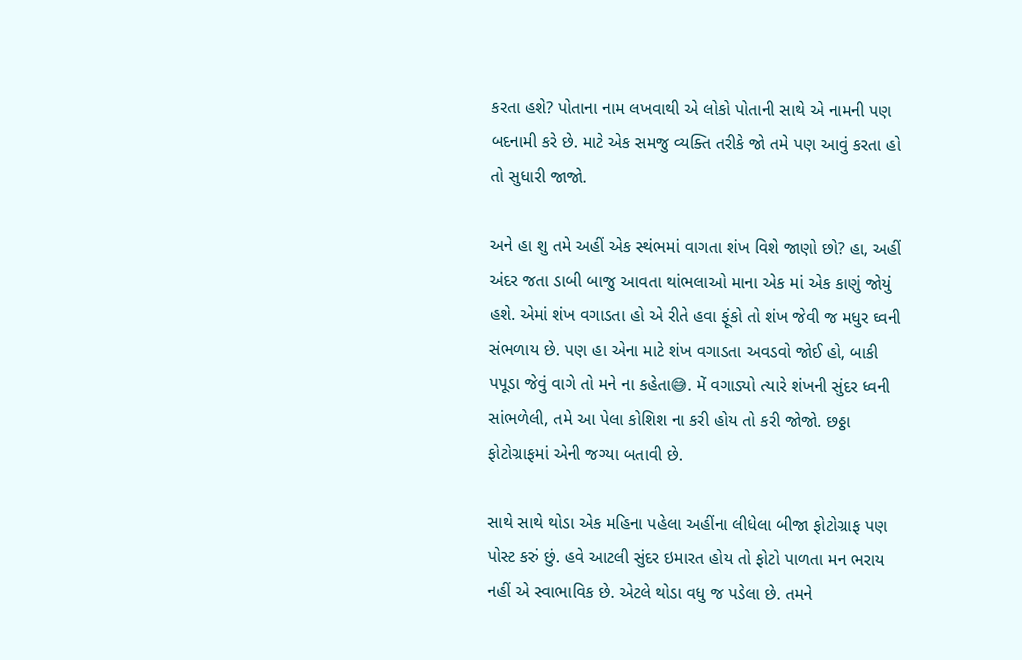કરતા હશે? પોતાના નામ લખવાથી એ લોકો પોતાની સાથે એ નામની પણ બદનામી કરે છે. માટે એક સમજુ વ્યક્તિ તરીકે જો તમે પણ આવું કરતા હો તો સુધારી જાજો.

અને હા શુ તમે અહીં એક સ્થંભમાં વાગતા શંખ વિશે જાણો છો? હા, અહીં અંદર જતા ડાબી બાજુ આવતા થાંભલાઓ માના એક માં એક કાણું જોયું હશે. એમાં શંખ વગાડતા હો એ રીતે હવા ફૂંકો તો શંખ જેવી જ મધુર ઘ્વની સંભળાય છે. પણ હા એના માટે શંખ વગાડતા અવડવો જોઈ હો, બાકી પપૂડા જેવું વાગે તો મને ના કહેતા😅. મેં વગાડ્યો ત્યારે શંખની સુંદર ધ્વની સાંભળેલી, તમે આ પેલા કોશિશ ના કરી હોય તો કરી જોજો. છઠ્ઠા ફોટોગ્રાફમાં એની જગ્યા બતાવી છે.

સાથે સાથે થોડા એક મહિના પહેલા અહીંના લીધેલા બીજા ફોટોગ્રાફ પણ પોસ્ટ કરું છું. હવે આટલી સુંદર ઇમારત હોય તો ફોટો પાળતા મન ભરાય નહીં એ સ્વાભાવિક છે. એટલે થોડા વધુ જ પડેલા છે. તમને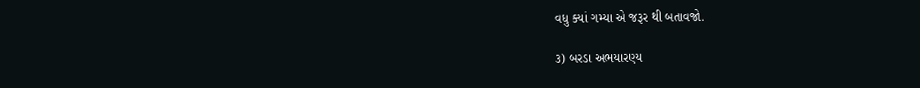વધુ ક્યાં ગમ્યા એ જરૂર થી બતાવજો.

૩) બરડા અભયારણ્ય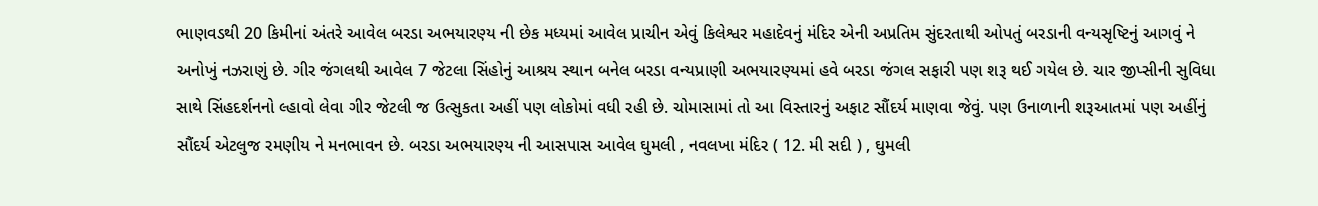ભાણવડથી 20 કિમીનાં અંતરે આવેલ બરડા અભયારણ્ય ની છેક મધ્યમાં આવેલ પ્રાચીન એવું કિલેશ્વર મહાદેવનું મંદિર એની અપ્રતિમ સુંદરતાથી ઓપતું બરડાની વન્યસૃષ્ટિનું આગવું ને અનોખું નઝરાણું છે. ગીર જંગલથી આવેલ 7 જેટલા સિંહોનું આશ્રય સ્થાન બનેલ બરડા વન્યપ્રાણી અભયારણ્યમાં હવે બરડા જંગલ સફારી પણ શરૂ થઈ ગયેલ છે. ચાર જીપ્સીની સુવિધા સાથે સિંહદર્શનનો લ્હાવો લેવા ગીર જેટલી જ ઉત્સુકતા અહીં પણ લોકોમાં વધી રહી છે. ચોમાસામાં તો આ વિસ્તારનું અફાટ સૌંદર્ય માણવા જેવું. પણ ઉનાળાની શરૂઆતમાં પણ અહીંનું સૌંદર્ય એટલુજ રમણીય ને મનભાવન છે. બરડા અભયારણ્ય ની આસપાસ આવેલ ઘુમલી , નવલખા મંદિર ( 12. મી સદી ) , ઘુમલી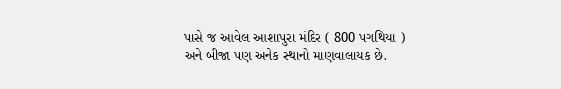પાસે જ આવેલ આશાપુરા મંદિર ( 800 પગથિયા ) અને બીજા પણ અનેક સ્થાનો માણવાલાયક છે.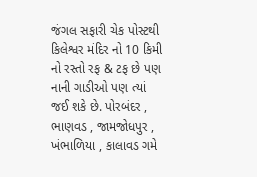જંગલ સફારી ચેક પોસ્ટથી કિલેશ્વર મંદિર નો 10 કિમી નો રસ્તો રફ & ટફ છે પણ નાની ગાડીઓ પણ ત્યાં જઈ શકે છે. પોરબંદર , ભાણવડ , જામજોધપુર , ખંભાળિયા , કાલાવડ ગમે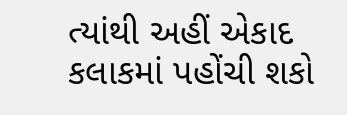ત્યાંથી અહીં એકાદ કલાકમાં પહોંચી શકો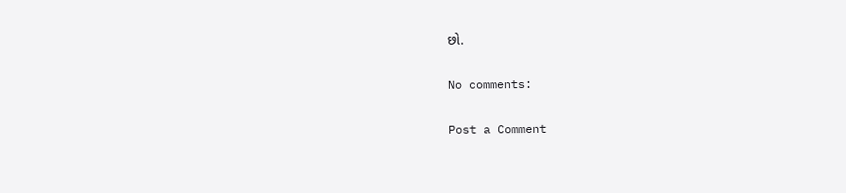છો.

No comments:

Post a Comment